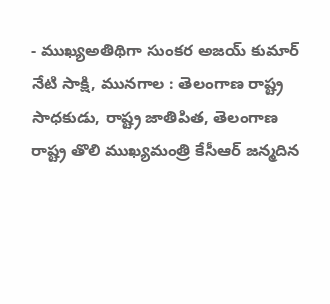- ముఖ్యఅతిథిగా సుంకర అజయ్ కుమార్
నేటి సాక్షి, మునగాల : తెలంగాణ రాష్ట్ర సాధకుడు, రాష్ట్ర జాతిపిత, తెలంగాణ రాష్ట్ర తొలి ముఖ్యమంత్రి కేసీఆర్ జన్మదిన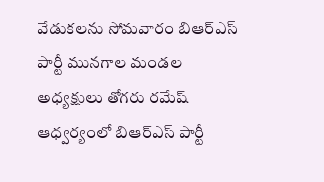వేడుకలను సోమవారం బిఆర్ఎస్ పార్టీ మునగాల మండల అధ్యక్షులు తోగరు రమేష్ ఆధ్వర్యంలో బిఆర్ఎస్ పార్టీ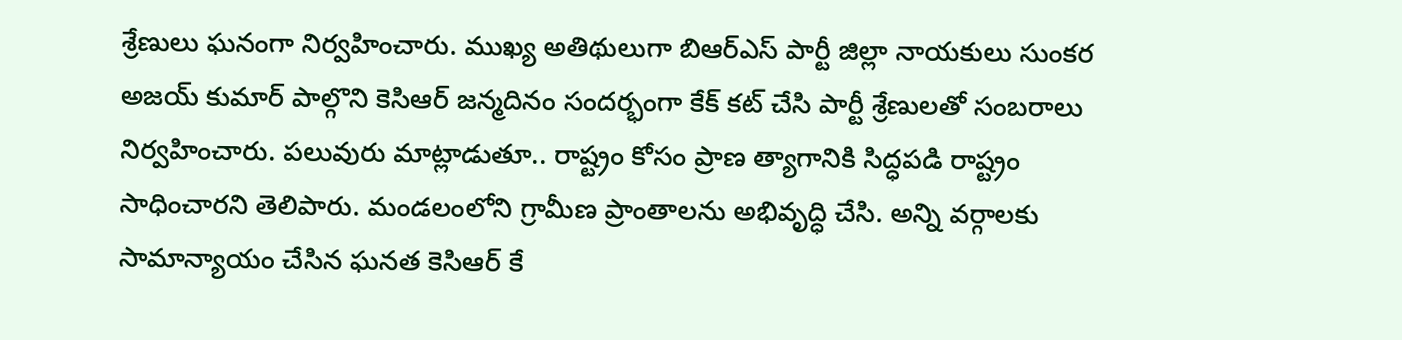శ్రేణులు ఘనంగా నిర్వహించారు. ముఖ్య అతిథులుగా బిఆర్ఎస్ పార్టీ జిల్లా నాయకులు సుంకర అజయ్ కుమార్ పాల్గొని కెసిఆర్ జన్మదినం సందర్భంగా కేక్ కట్ చేసి పార్టీ శ్రేణులతో సంబరాలు నిర్వహించారు. పలువురు మాట్లాడుతూ.. రాష్ట్రం కోసం ప్రాణ త్యాగానికి సిద్ధపడి రాష్ట్రం సాధించారని తెలిపారు. మండలంలోని గ్రామీణ ప్రాంతాలను అభివృద్ధి చేసి. అన్ని వర్గాలకు సామాన్యాయం చేసిన ఘనత కెసిఆర్ కే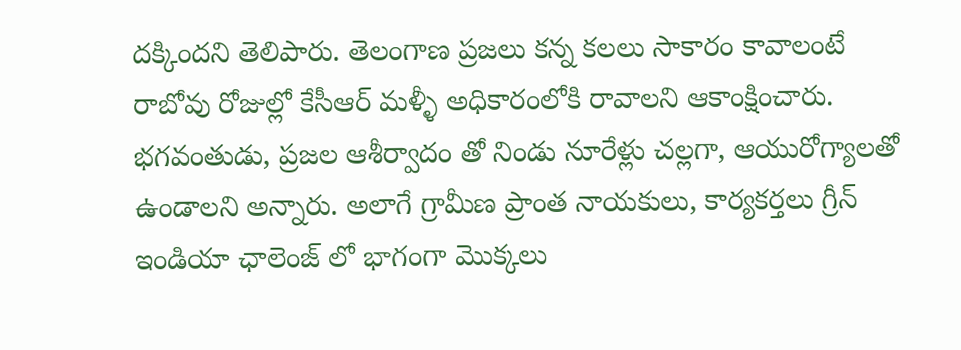దక్కిందని తెలిపారు. తెలంగాణ ప్రజలు కన్న కలలు సాకారం కావాలంటే రాబోవు రోజుల్లో కేసీఆర్ మళ్ళీ అధికారంలోకి రావాలని ఆకాంక్షించారు. భగవంతుడు, ప్రజల ఆశీర్వాదం తో నిండు నూరేళ్లు చల్లగా, ఆయురోగ్యాలతో ఉండాలని అన్నారు. అలాగే గ్రామీణ ప్రాంత నాయకులు, కార్యకర్తలు గ్రీన్ ఇండియా ఛాలెంజ్ లో భాగంగా మొక్కలు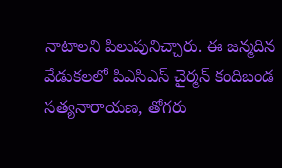నాటాలని పిలుపునిచ్చారు. ఈ జన్మదిన వేడుకలలో పిఎసిఎస్ చైర్మన్ కందిబండ సత్యనారాయణ, తోగరు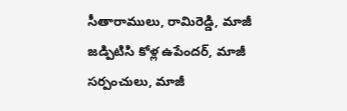సీతారాములు, రామిరెడ్డి, మాజీ జడ్పిటిసి కోళ్ల ఉపేందర్, మాజీ సర్పంచులు, మాజీ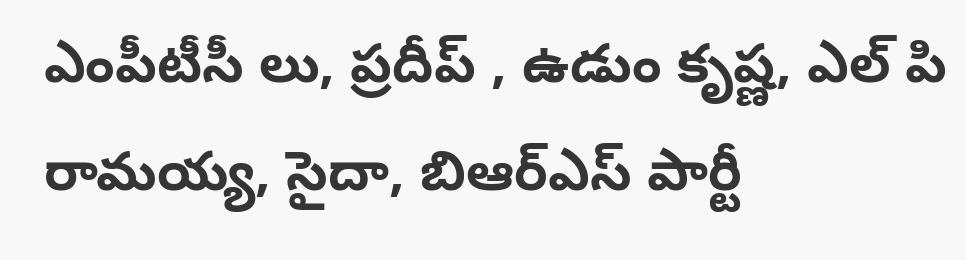ఎంపీటీసీ లు, ప్రదీప్ , ఉడుం కృష్ణ, ఎల్ పి రామయ్య, సైదా, బిఆర్ఎస్ పార్టీ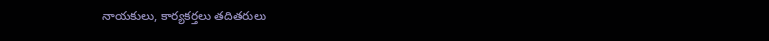నాయకులు, కార్యకర్తలు తదితరులు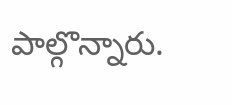పాల్గొన్నారు.